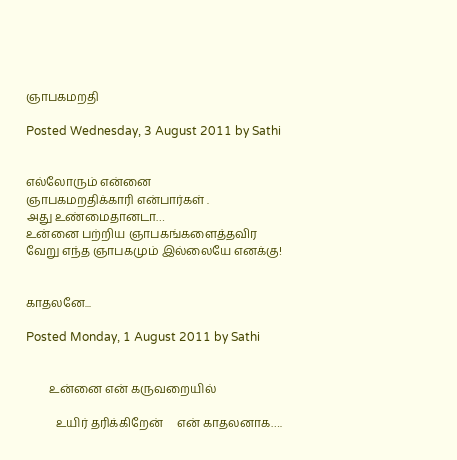ஞாபகமறதி

Posted Wednesday, 3 August 2011 by Sathi


எல்லோரும் என்னை
ஞாபகமறதிக்காரி என்பார்கள் .
அது உண்மைதானடா…
உன்னை பற்றிய ஞாபகங்களைத்தவிர
வேறு எந்த ஞாபகமும் இல்லையே எனக்கு!


காதலனே...

Posted Monday, 1 August 2011 by Sathi


        உன்னை என் கருவறையில்

          உயிர் தரிக்கிறேன்     என் காதலனாக….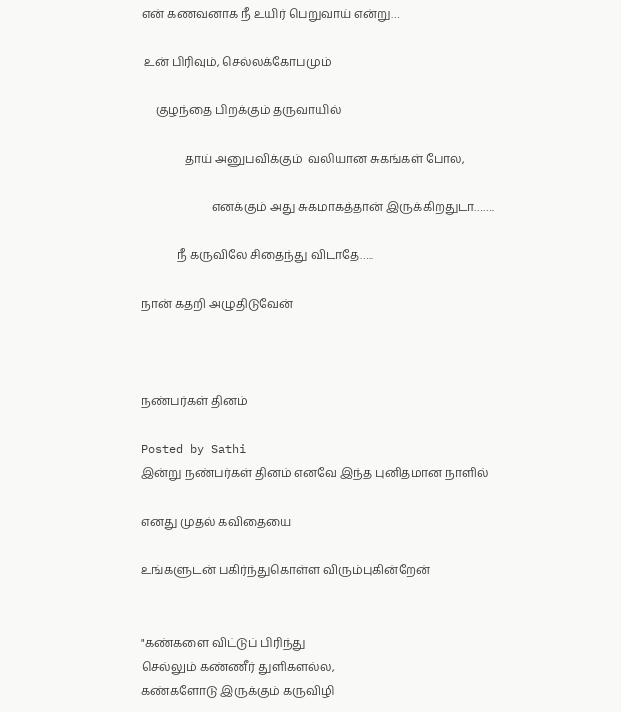என் கணவனாக நீ உயிர் பெறுவாய் என்று…

 உன் பிரிவும், செல்லக்கோபமும்

     குழந்தை பிறக்கும் தருவாயில்

               தாய் அனுபவிக்கும்  வலியான சுகங்கள் போல,

                        எனக்கும் அது சுகமாகத்தான் இருக்கிறதுடா…….

            நீ கருவிலே சிதைந்து விடாதே…..

நான் கதறி அழுதிடுவேன்



நண்பர்கள் தினம்

Posted by Sathi
இன்று நண்பர்கள் தினம் எனவே இந்த புனிதமான நாளில்

எனது முதல் கவிதையை

உங்களுடன் பகிர்ந்துகொள்ள விரும்புகின்றேன்


"கண்களை விட்டுப் பிரிந்து
செல்லும் கண்ணீர் துளிகளல்ல,
கண்களோடு இருக்கும் கருவிழி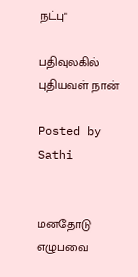நட்பு"

பதிவுலகில் புதியவள் நான்

Posted by Sathi


மனதோடு எழுபவை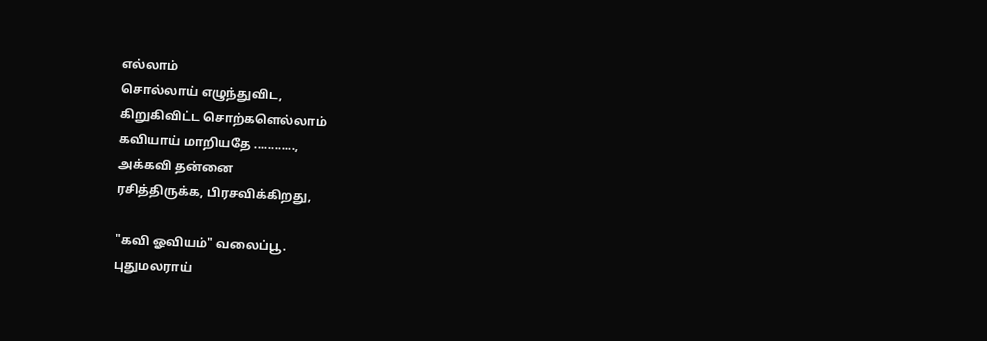எல்லாம்
சொல்லாய் எழுந்துவிட,
கிறுகிவிட்ட சொற்களெல்லாம்
கவியாய் மாறியதே ............,
அக்கவி தன்னை
ரசித்திருக்க, பிரசவிக்கிறது,

"கவி ஓவியம்" வலைப்பூ.
புதுமலராய்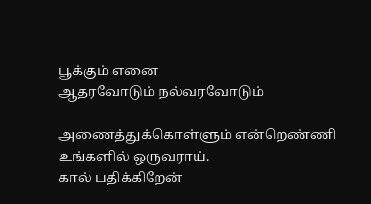பூக்கும் எனை
ஆதரவோடும் நல்வரவோடும்

அணைத்துக்கொள்ளும் என்றெண்ணி
உங்களில் ஒருவராய்.
கால் பதிக்கிறேன்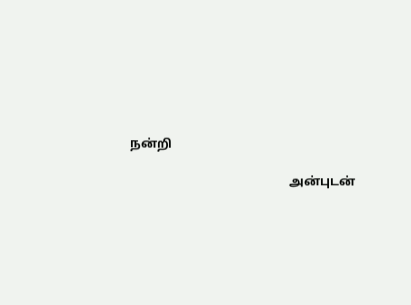நன்றி

                                                   அன்புடன்